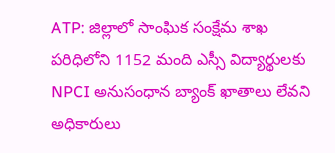ATP: జిల్లాలో సాంఘిక సంక్షేమ శాఖ పరిధిలోని 1152 మంది ఎస్సీ విద్యార్థులకు NPCI అనుసంధాన బ్యాంక్ ఖాతాలు లేవని అధికారులు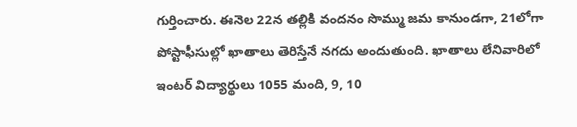గుర్తించారు. ఈనెల 22న తల్లికి వందనం సొమ్ము జమ కానుండగా, 21లోగా పోస్టాఫీసుల్లో ఖాతాలు తెరిస్తేనే నగదు అందుతుంది. ఖాతాలు లేనివారిలో ఇంటర్ విద్యార్థులు 1055 మంది, 9, 10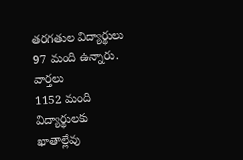తరగతుల విద్యార్థులు 97 మంది ఉన్నారు.
వార్తలు
1152 మంది విద్యార్థులకు ఖాతాల్లేవు